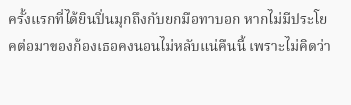ครั้งแรกที่ได้ยินปิ่นมุกถึงกับยกมือทาบอก หากไม่มีประโยคต่อมาของก้องเธอคงนอนไม่หลับแน่คืนนี้ เพราะไม่คิดว่า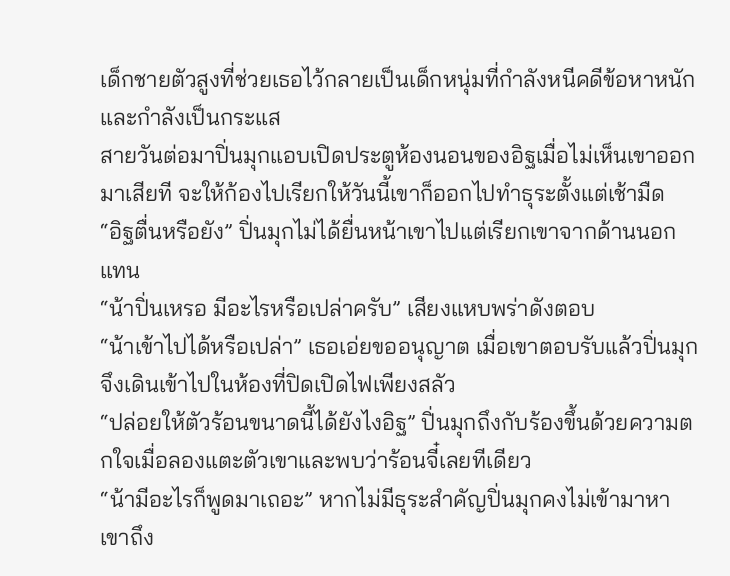เด็กชายตัวสูงที่ช่วยเธอไว้กลายเป็นเด็กหนุ่มที่กำลังหนีคดีข้อหาหนักและกำลังเป็นกระแส
สายวันต่อมาปิ่นมุกแอบเปิดประตูห้องนอนของอิฐเมื่อไม่เห็นเขาออกมาเสียที จะให้ก้องไปเรียกให้วันนี้เขาก็ออกไปทำธุระตั้งแต่เช้ามืด
“อิฐตื่นหรือยัง” ปิ่นมุกไม่ได้ยื่นหน้าเขาไปแต่เรียกเขาจากด้านนอกแทน
“น้าปิ่นเหรอ มีอะไรหรือเปล่าครับ” เสียงแหบพร่าดังตอบ
“น้าเข้าไปได้หรือเปล่า” เธอเอ่ยขออนุญาต เมื่อเขาตอบรับแล้วปิ่นมุกจึงเดินเข้าไปในห้องที่ปิดเปิดไฟเพียงสลัว
“ปล่อยให้ตัวร้อนขนาดนี้ได้ยังไงอิฐ” ปิ่นมุกถึงกับร้องขึ้นด้วยความตกใจเมื่อลองแตะตัวเขาและพบว่าร้อนจี๋เลยทีเดียว
“น้ามีอะไรก็พูดมาเถอะ” หากไม่มีธุระสำคัญปิ่นมุกคงไม่เข้ามาหาเขาถึง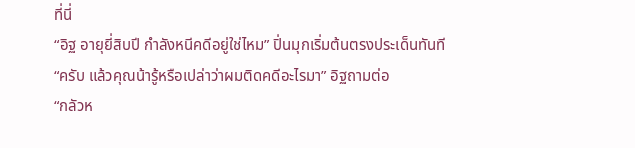ที่นี่
“อิฐ อายุยี่สิบปี กำลังหนีคดีอยู่ใช่ไหม” ปิ่นมุกเริ่มต้นตรงประเด็นทันที
“ครับ แล้วคุณน้ารู้หรือเปล่าว่าผมติดคดีอะไรมา” อิฐถามต่อ
“กลัวห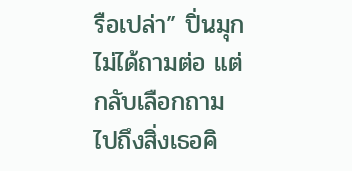รือเปล่า” ปิ่นมุกไม่ได้ถามต่อ แต่กลับเลือกถามไปถึงสิ่งเธอคิ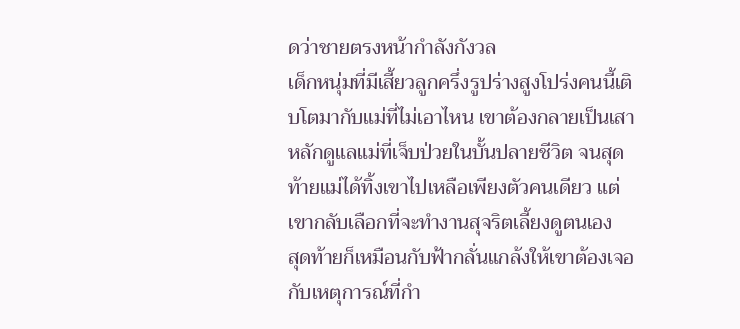ดว่าชายตรงหน้ากำลังกังวล
เด็กหนุ่มที่มีเสี้ยวลูกครึ่งรูปร่างสูงโปร่งคนนี้เติบโตมากับแม่ที่ไม่เอาไหน เขาต้องกลายเป็นเสาหลักดูแลแม่ที่เจ็บป่วยในบั้นปลายชีวิต จนสุดท้ายแม่ได้ทิ้งเขาไปเหลือเพียงตัวคนเดียว แต่เขากลับเลือกที่จะทำงานสุจริตเลี้ยงดูตนเอง
สุดท้ายก็เหมือนกับฟ้ากลั่นแกล้งให้เขาต้องเจอกับเหตุการณ์ที่กำ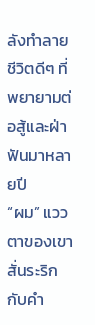ลังทำลายชีวิตดีๆ ที่พยายามต่อสู้และฝ่าฟันมาหลายปี
“ผม” แววตาของเขาสั่นระริกกับคำ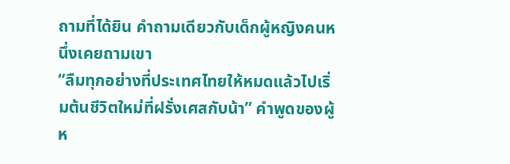ถามที่ได้ยิน คำถามเดียวกับเด็กผู้หญิงคนหนึ่งเคยถามเขา
“ลืมทุกอย่างที่ประเทศไทยให้หมดแล้วไปเริ่มต้นชีวิตใหม่ที่ฝรั่งเศสกับน้า” คำพูดของผู้ห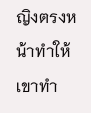ญิงตรงหน้าทำให้เขาทำ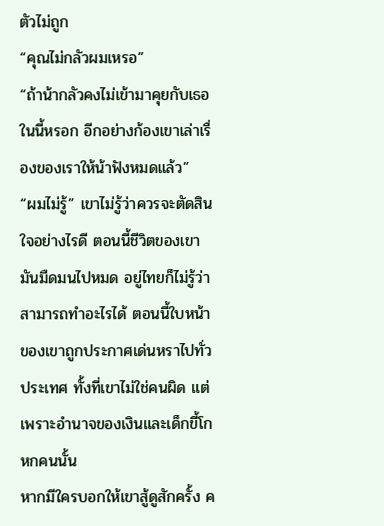ตัวไม่ถูก
“คุณไม่กลัวผมเหรอ”
“ถ้าน้ากลัวคงไม่เข้ามาคุยกับเธอในนี้หรอก อีกอย่างก้องเขาเล่าเรื่องของเราให้น้าฟังหมดแล้ว”
“ผมไม่รู้” เขาไม่รู้ว่าควรจะตัดสินใจอย่างไรดี ตอนนี้ชีวิตของเขามันมืดมนไปหมด อยู่ไทยก็ไม่รู้ว่าสามารถทำอะไรได้ ตอนนี้ใบหน้าของเขาถูกประกาศเด่นหราไปทั่วประเทศ ทั้งที่เขาไม่ใช่คนผิด แต่เพราะอำนาจของเงินและเด็กขี้โกหกคนนั้น
หากมีใครบอกให้เขาสู้ดูสักครั้ง ค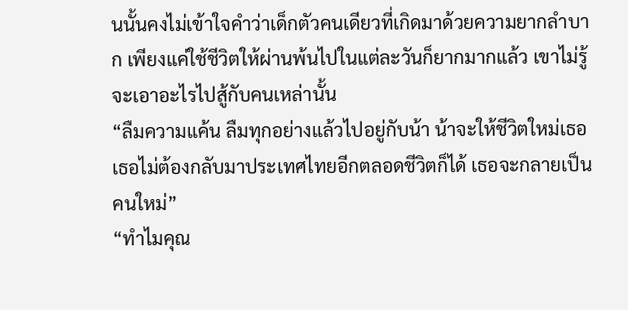นนั้นคงไม่เข้าใจคำว่าเด็กตัวคนเดียวที่เกิดมาด้วยความยากลำบาก เพียงแค่ใช้ชีวิตให้ผ่านพ้นไปในแต่ละวันก็ยากมากแล้ว เขาไม่รู้จะเอาอะไรไปสู้กับคนเหล่านั้น
“ลืมความแค้น ลืมทุกอย่างแล้วไปอยู่กับน้า น้าจะให้ชีวิตใหม่เธอ เธอไม่ต้องกลับมาประเทศไทยอีกตลอดชีวิตก็ได้ เธอจะกลายเป็นคนใหม่”
“ทำไมคุณ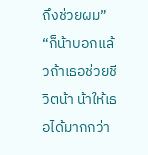ถึงช่วยผม”
“ก็น้าบอกแล้วถ้าเธอช่วยชีวิตน้า น้าให้เธอได้มากกว่า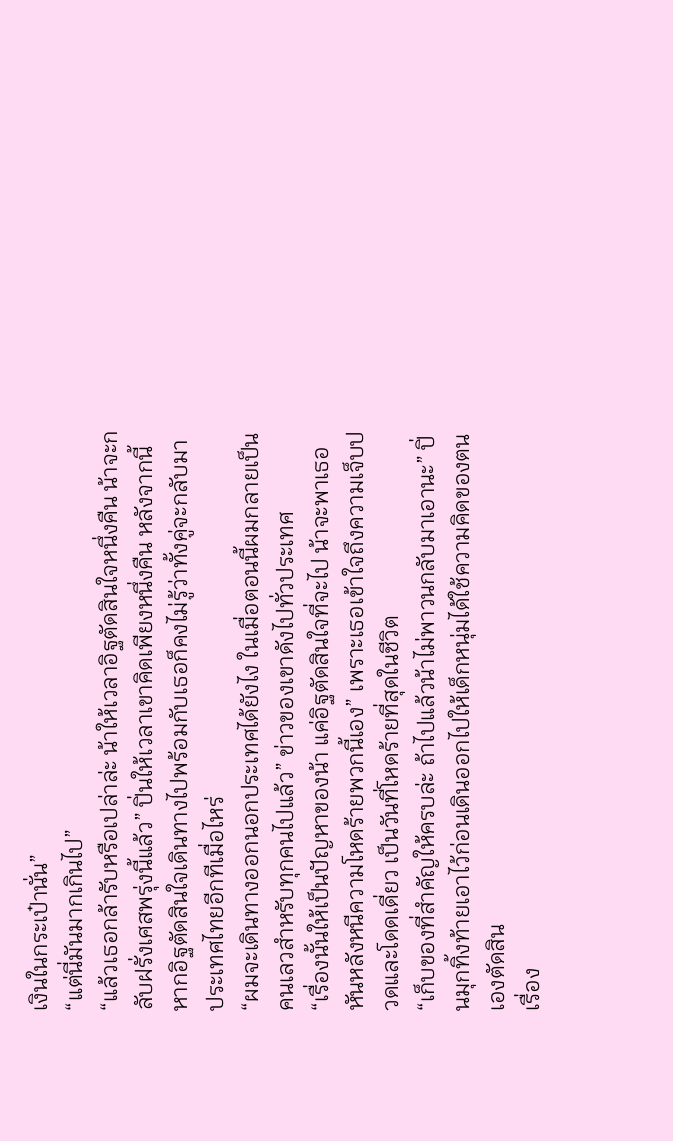เงินในกระเป๋านั่น”
“แต่นี่มันมากเกินไป”
“แล้วเธอกล้ารับหรือเปล่าล่ะ น้าให้เวลาอิฐตัดสินใจหนึ่งคืน น้าจะกลับฝรั่งเศสพรุ่งนี้แล้ว” ปิ่นให้เวลาเขาคิดเพียงหนึ่งคืน หลังจากนี้หากอิฐตัดสินใจเดินทางไปพร้อมกับเธอก็คงไม่รู้ว่าทั้งคู่จะกลับมาประเทศไทยอีกทีเมื่อไหร่
“ผมจะเดินทางออกนอกประเทศได้ยังไง ในเมื่อตอนนี้ผมกลายเป็นคนเลวสำหรับทุกคนไปแล้ว” ข่าวของเขาดังไปทั่วประเทศ
“เรื่องนั้นให้เป็นปัญหาของน้า แค่อิฐตัดสินใจที่จะไป น้าจะพาเธอหันหลังหนีความโหดร้ายพวกนี้เอง” เพราะเธอเข้าใจถึงความเจ็บปวดและโดดเดี่ยว เป็นวันที่โหดร้ายที่สุดในชีวิต
“เก็บของที่สำคัญให้ครบล่ะ ถ้าไปแล้วน้าไม่พาวนกลับมาเอานะ” ปิ่นมุกทิ้งท้ายเอาไว้ก่อนเดินออกไปให้เด็กหนุ่มได้ใช้ความคิดของตนเองตัดสิน
เรื่อง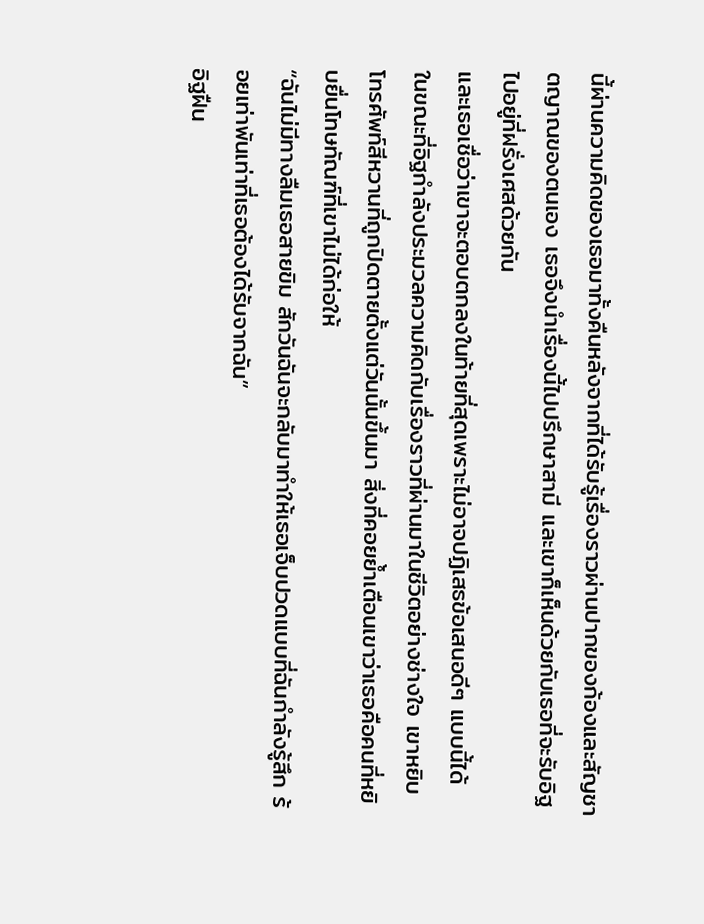นี้ผ่านความคิดของเธอมาทั้งคืนหลังจากที่ได้รับรู้เรื่องราวผ่านปากของก้องและสัญชาตญาณของตนเอง เธอจึงนำเรื่องนี้ไปปรึกษาสามี และเขาก็เห็นด้วยกับเธอที่จะรับอิฐไปอยู่ที่ฝรั่งเศสด้วยกัน
และเธอเชื่อว่าเขาจะตอบตกลงในท้ายที่สุดเพราะไม่อาจปฏิเสธข้อเสนอดีๆ แบบนี้ได้
ในขณะที่อิฐกำลังประมวลความคิดกับเรื่องราวที่ผ่านมาในชีวิตอย่างช่างใจ เขาหยิบโทรศัพท์สีหวานที่ถูกปิดตายตั้งแต่วันนั้นขึ้นมา สิ่งที่คอยย้ำเตือนเขาว่าเธอคือคนที่หยิบยื่นโทษทัณฑ์ที่เขาไม่ได้ก่อให้
“ฉันไม่มีทางลืมเธอสายขิม สักวันฉันจะกลับมาทำให้เธอเจ็บปวดแบบที่ฉันกำลังรู้สึก ร้อยเท่าพันเท่าที่เธอต้องได้รับจากฉัน”
อิฐฝืน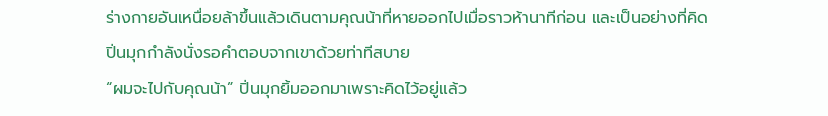ร่างกายอันเหนื่อยล้าขึ้นแล้วเดินตามคุณน้าที่หายออกไปเมื่อราวห้านาทีก่อน และเป็นอย่างที่คิดปิ่นมุกกำลังนั่งรอคำตอบจากเขาด้วยท่าทีสบาย
“ผมจะไปกับคุณน้า” ปิ่นมุกยิ้มออกมาเพราะคิดไว้อยู่แล้ว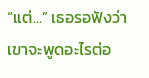“แต่...” เธอรอฟังว่าเขาจะพูดอะไรต่อ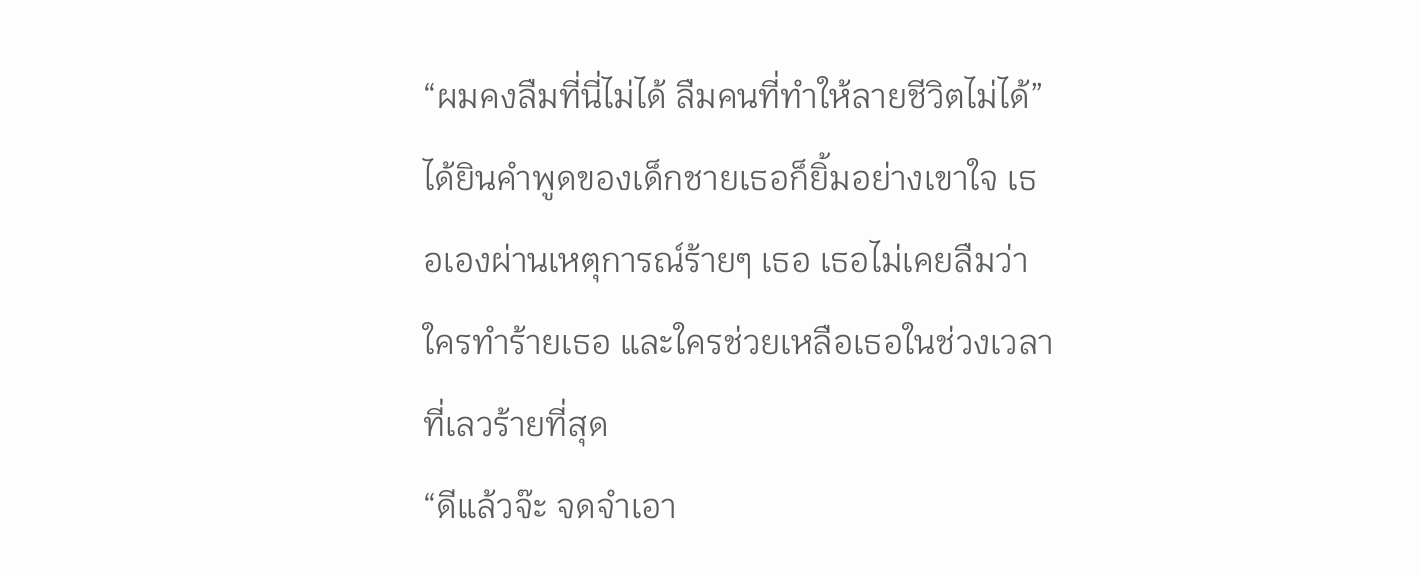“ผมคงลืมที่นี่ไม่ได้ ลืมคนที่ทำให้ลายชีวิตไม่ได้” ได้ยินคำพูดของเด็กชายเธอก็ยิ้มอย่างเขาใจ เธอเองผ่านเหตุการณ์ร้ายๆ เธอ เธอไม่เคยลืมว่าใครทำร้ายเธอ และใครช่วยเหลือเธอในช่วงเวลาที่เลวร้ายที่สุด
“ดีแล้วจ๊ะ จดจำเอา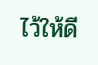ไว้ให้ดี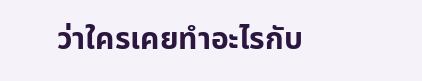ว่าใครเคยทำอะไรกับ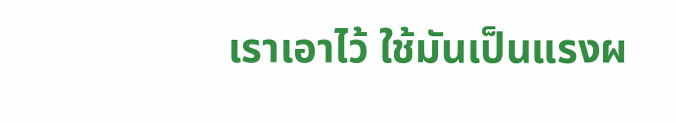เราเอาไว้ ใช้มันเป็นแรงผ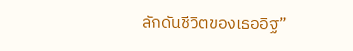ลักดันชีวิตของเธออิฐ”